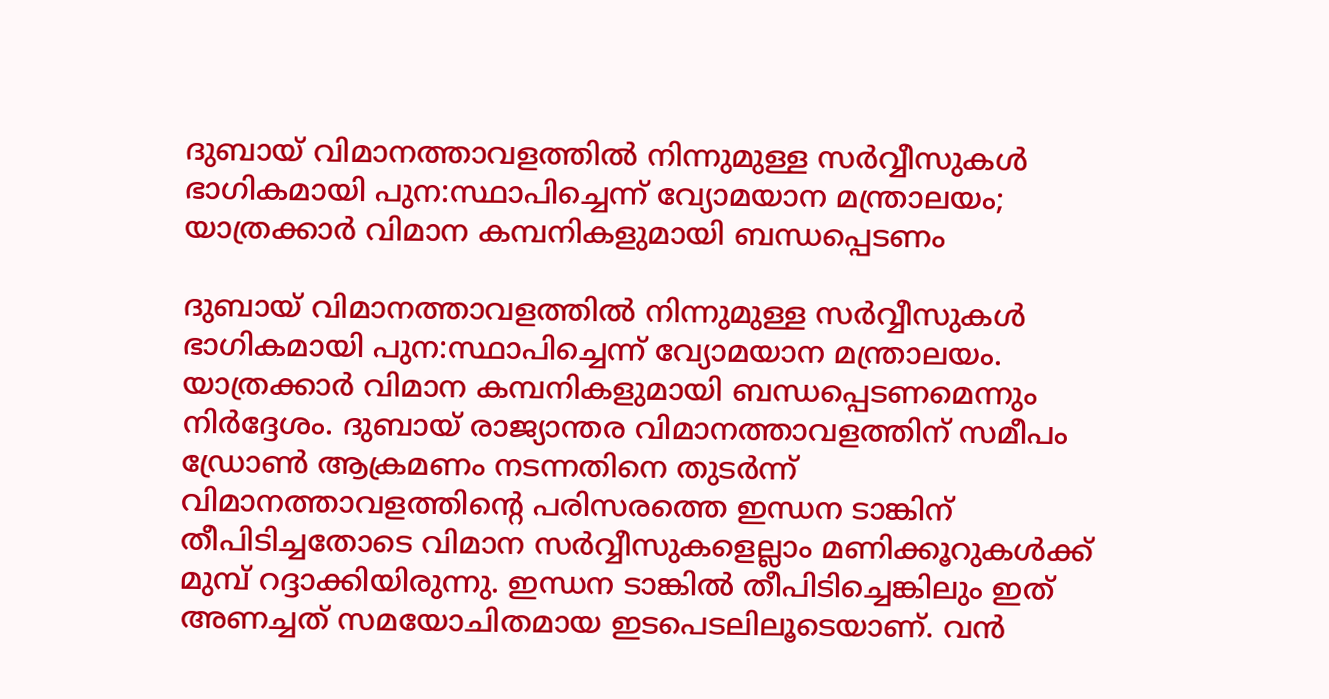ദുബായ് വിമാനത്താവളത്തില്‍ നിന്നുമുള്ള സര്‍വ്വീസുകള്‍ ഭാഗികമായി പുന:സ്ഥാപിച്ചെന്ന് വ്യോമയാന മന്ത്രാലയം; യാത്രക്കാര്‍ വിമാന കമ്പനികളുമായി ബന്ധപ്പെടണം

ദുബായ് വിമാനത്താവളത്തില്‍ നിന്നുമുള്ള സര്‍വ്വീസുകള്‍ ഭാഗികമായി പുന:സ്ഥാപിച്ചെന്ന് വ്യോമയാന മന്ത്രാലയം. യാത്രക്കാര്‍ വിമാന കമ്പനികളുമായി ബന്ധപ്പെടണമെന്നും നിര്‍ദ്ദേശം. ദുബായ് രാജ്യാന്തര വിമാനത്താവളത്തിന് സമീപം ഡ്രോണ്‍ ആക്രമണം നടന്നതിനെ തുടര്‍ന്ന് വിമാനത്താവളത്തിന്റെ പരിസരത്തെ ഇന്ധന ടാങ്കിന് തീപിടിച്ചതോടെ വിമാന സര്‍വ്വീസുകളെല്ലാം മണിക്കൂറുകള്‍ക്ക് മുമ്പ് റദ്ദാക്കിയിരുന്നു. ഇന്ധന ടാങ്കില്‍ തീപിടിച്ചെങ്കിലും ഇത് അണച്ചത് സമയോചിതമായ ഇടപെടലിലൂടെയാണ്. വന്‍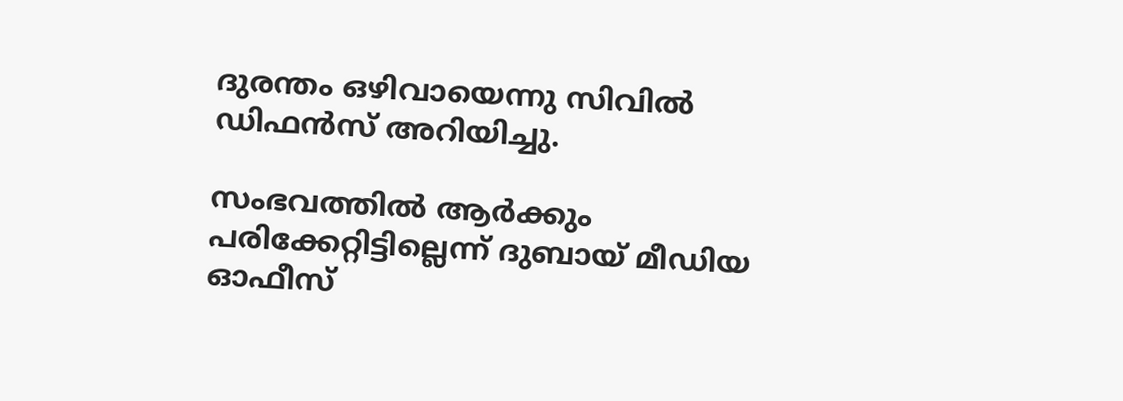ദുരന്തം ഒഴിവായെന്നു സിവില്‍ ഡിഫന്‍സ് അറിയിച്ചു.

സംഭവത്തില്‍ ആര്‍ക്കും പരിക്കേറ്റിട്ടില്ലെന്ന് ദുബായ് മീഡിയ ഓഫീസ്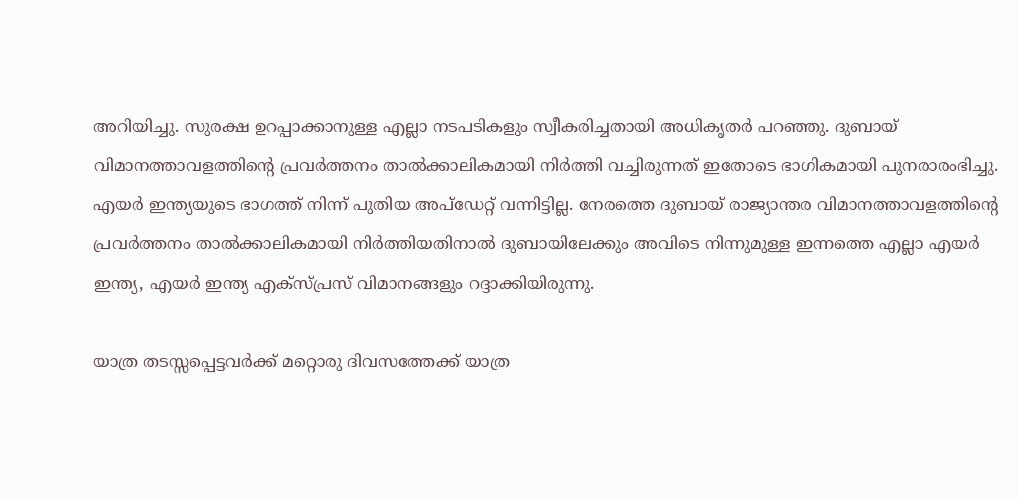അറിയിച്ചു. സുരക്ഷ ഉറപ്പാക്കാനുള്ള എല്ലാ നടപടികളും സ്വീകരിച്ചതായി അധികൃതര്‍ പറഞ്ഞു. ദുബായ് വിമാനത്താവളത്തിന്റെ പ്രവര്‍ത്തനം താല്‍ക്കാലികമായി നിര്‍ത്തി വച്ചിരുന്നത് ഇതോടെ ഭാഗികമായി പുനരാരംഭിച്ചു. എയര്‍ ഇന്ത്യയുടെ ഭാഗത്ത് നിന്ന് പുതിയ അപ്‌ഡേറ്റ് വന്നിട്ടില്ല. നേരത്തെ ദുബായ് രാജ്യാന്തര വിമാനത്താവളത്തിന്റെ പ്രവര്‍ത്തനം താല്‍ക്കാലികമായി നിര്‍ത്തിയതിനാല്‍ ദുബായിലേക്കും അവിടെ നിന്നുമുള്ള ഇന്നത്തെ എല്ലാ എയര്‍ ഇന്ത്യ, എയര്‍ ഇന്ത്യ എക്‌സ്പ്രസ് വിമാനങ്ങളും റദ്ദാക്കിയിരുന്നു.

യാത്ര തടസ്സപ്പെട്ടവര്‍ക്ക് മറ്റൊരു ദിവസത്തേക്ക് യാത്ര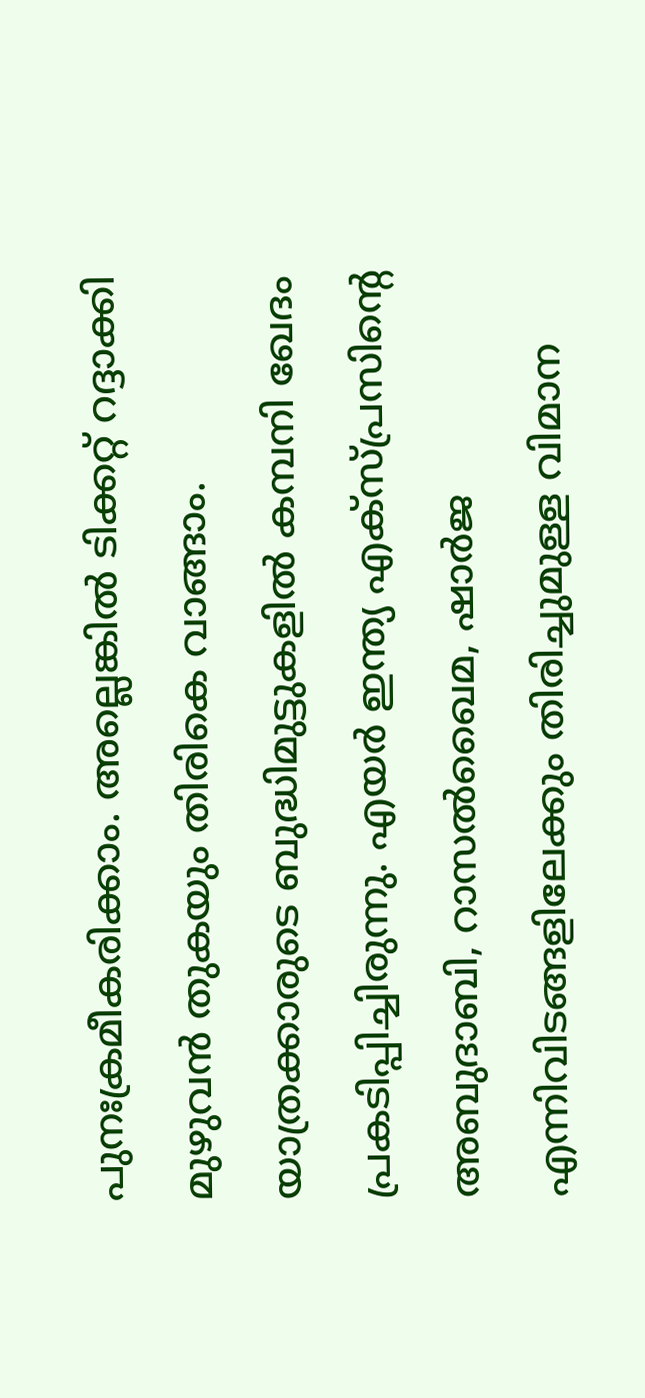പുനഃക്രമീകരിക്കാം. അല്ലെങ്കില്‍ ടിക്കറ്റ് റദ്ദാക്കി മുഴുവന്‍ തുകയും തിരികെ വാങ്ങാം. യാത്രക്കാരുടെ ബുദ്ധിമുട്ടുകളില്‍ കമ്പനി ഖേദം പ്രകടിപ്പിച്ചിരുന്നു. എയര്‍ ഇന്ത്യ എക്‌സ്പ്രസിന്റെ അബുദാബി, റാസല്‍ഖൈമ, ഷാര്‍ജ എന്നിവിടങ്ങളിലേക്കും തിരിച്ചുമുള്ള വിമാന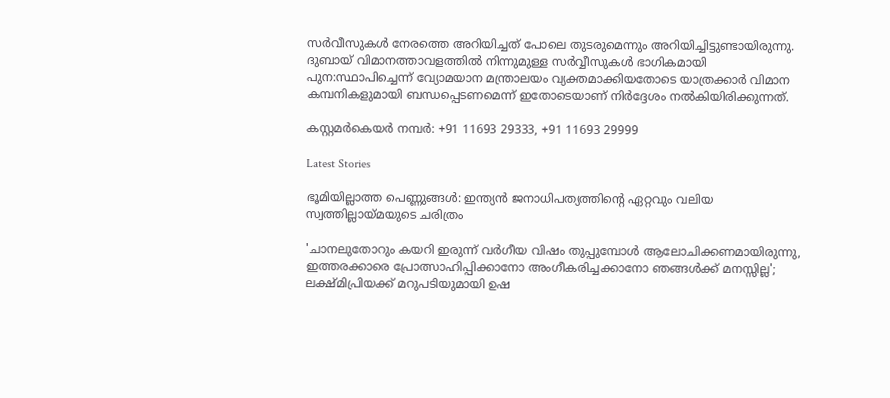സര്‍വീസുകള്‍ നേരത്തെ അറിയിച്ചത് പോലെ തുടരുമെന്നും അറിയിച്ചിട്ടുണ്ടായിരുന്നു. ദുബായ് വിമാനത്താവളത്തില്‍ നിന്നുമുള്ള സര്‍വ്വീസുകള്‍ ഭാഗികമായി പുന:സ്ഥാപിച്ചെന്ന് വ്യോമയാന മന്ത്രാലയം വ്യക്തമാക്കിയതോടെ യാത്രക്കാര്‍ വിമാന കമ്പനികളുമായി ബന്ധപ്പെടണമെന്ന് ഇതോടെയാണ് നിര്‍ദ്ദേശം നല്‍കിയിരിക്കുന്നത്.

കസ്റ്റമര്‍കെയര്‍ നമ്പര്‍: +91 11693 29333, +91 11693 29999

Latest Stories

ഭൂമിയില്ലാത്ത പെണ്ണുങ്ങൾ: ഇന്ത്യൻ ജനാധിപത്യത്തിന്റെ ഏറ്റവും വലിയ സ്വത്തില്ലായ്മയുടെ ചരിത്രം

'ചാനലുതോറും കയറി ഇരുന്ന് വർഗീയ വിഷം തുപ്പുമ്പോൾ ആലോചിക്കണമായിരുന്നു, ഇത്തരക്കാരെ പ്രോത്സാഹിപ്പിക്കാനോ അംഗീകരിച്ചക്കാനോ ഞങ്ങൾക്ക് മനസ്സില്ല'; ലക്ഷ്മിപ്രിയക്ക് മറുപടിയുമായി ഉഷ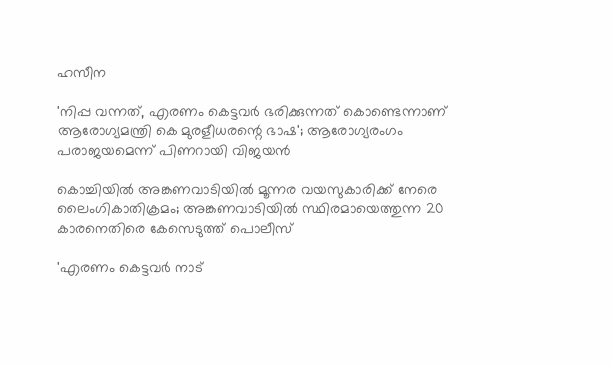ഹസീന

'നിപ്പ വന്നത്, എരണം കെട്ടവർ ഭരിക്കുന്നത് കൊണ്ടെന്നാണ് ആരോഗ്യമന്ത്രി കെ മുരളീധരന്റെ ഭാഷ'; ആരോഗ്യരംഗം പരാജയമെന്ന് പിണറായി വിജയൻ

കൊച്ചിയില്‍ അങ്കണവാടിയില്‍ മൂന്നര വയസുകാരിക്ക് നേരെ ലൈംഗികാതിക്രമം; അങ്കണവാടിയില്‍ സ്ഥിരമായെത്തുന്ന 20 കാരനെതിരെ കേസെടുത്ത് പൊലീസ്

'എരണം കെട്ടവർ നാട്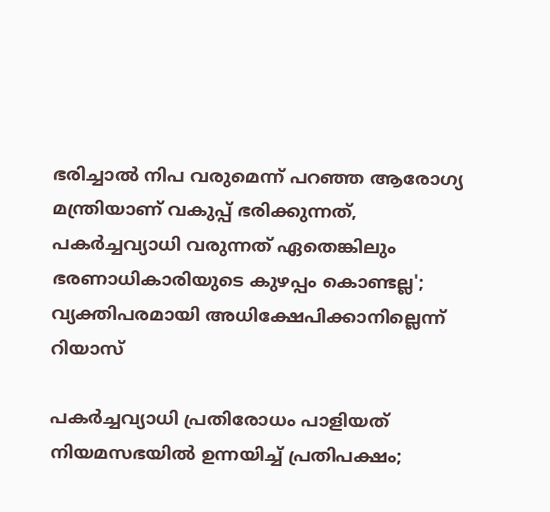ഭരിച്ചാൽ നിപ വരുമെന്ന് പറഞ്ഞ ആരോഗ്യ മന്ത്രിയാണ് വകുപ്പ് ഭരിക്കുന്നത്, പകർച്ചവ്യാധി വരുന്നത് ഏതെങ്കിലും ഭരണാധികാരിയുടെ കുഴപ്പം കൊണ്ടല്ല'; വ്യക്തിപരമായി അധിക്ഷേപിക്കാനില്ലെന്ന് റിയാസ്

പകർച്ചവ്യാധി പ്രതിരോധം പാളിയത് നിയമസഭയിൽ ഉന്നയിച്ച് പ്രതിപക്ഷം;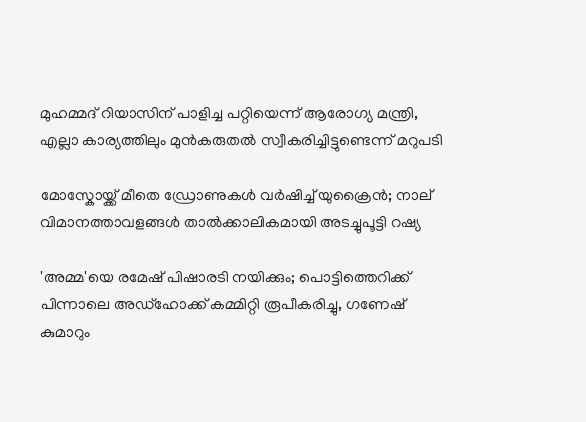മുഹമ്മദ് റിയാസിന് പാളിച്ച പറ്റിയെന്ന് ആരോഗ്യ മന്ത്രി, എല്ലാ കാര്യത്തിലും മുൻകരുതൽ സ്വീകരിച്ചിട്ടുണ്ടെന്ന് മറുപടി

മോസ്കോയ്ക്ക് മീതെ ഡ്രോണുകൾ വർഷിച്ച് യുക്രൈൻ; നാല് വിമാനത്താവളങ്ങൾ താൽക്കാലികമായി അടച്ചുപൂട്ടി റഷ്യ

'അമ്മ'യെ രമേഷ് പിഷാരടി നയിക്കും; പൊട്ടിത്തെറിക്ക് പിന്നാലെ അഡ്‌ഹോക്ക് കമ്മിറ്റി രൂപീകരിച്ചു, ഗണേഷ് കുമാറും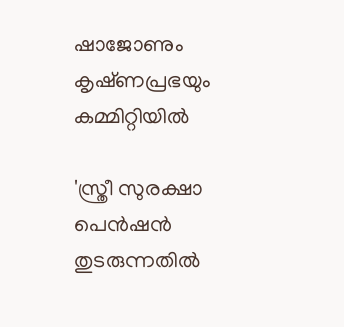ഷാജോണും കൃഷ്‌ണപ്രഭയും കമ്മിറ്റിയിൽ

'സ്ത്രീ സുരക്ഷാ പെൻഷൻ തുടരുന്നതിൽ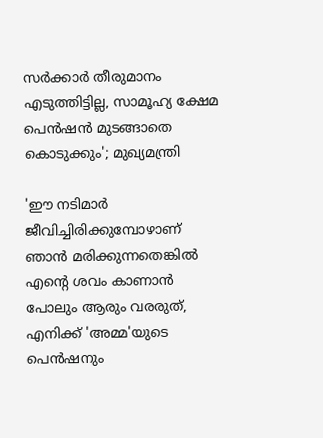സർക്കാർ തീരുമാനം എടുത്തിട്ടില്ല, സാമൂഹ്യ ക്ഷേമ പെൻഷൻ മുടങ്ങാതെ കൊടുക്കും'; മുഖ്യമന്ത്രി

'ഈ നടിമാർ ജീവിച്ചിരിക്കുമ്പോഴാണ് ഞാൻ മരിക്കുന്നതെങ്കിൽ എന്റെ ശവം കാണാൻ പോലും ആരും വരരുത്, എനിക്ക് 'അമ്മ'യുടെ പെൻഷനും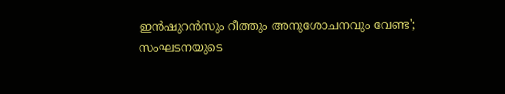ഇൻഷുറൻസും റീത്തും അനുശോചനവും വേണ്ട'; സംഘടനയുടെ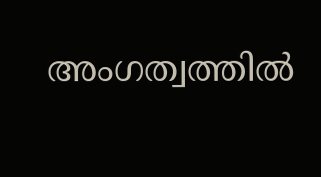അംഗത്വത്തിൽ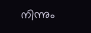നിന്നും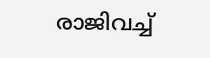രാജിവച്ച്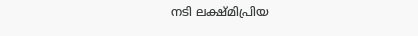നടി ലക്ഷ്‌മിപ്രിയ